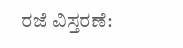ರಜೆ ವಿಸ್ತರಣೆ: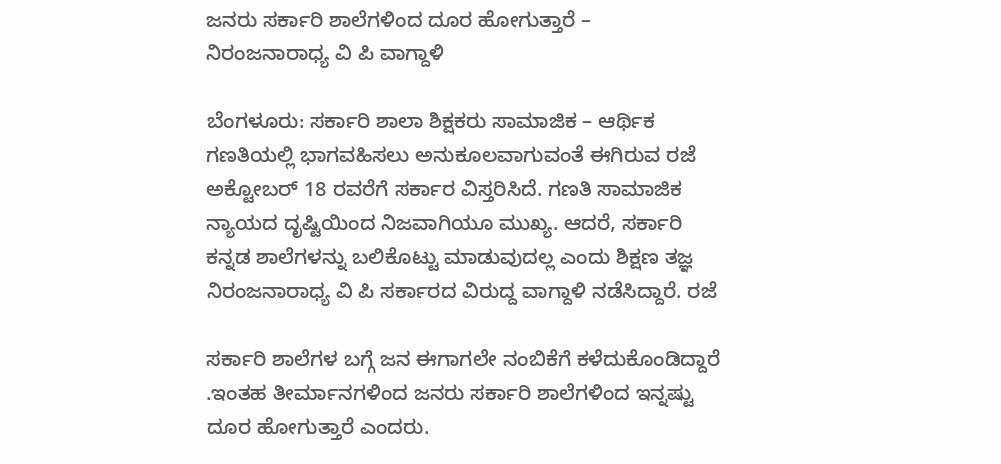ಜನರು ಸರ್ಕಾರಿ ಶಾಲೆಗಳಿಂದ ದೂರ ಹೋಗುತ್ತಾರೆ – ನಿರಂಜನಾರಾಧ್ಯ ವಿ ಪಿ ವಾಗ್ದಾಳಿ

ಬೆಂಗಳೂರು: ಸರ್ಕಾರಿ ಶಾಲಾ ಶಿಕ್ಷಕರು ಸಾಮಾಜಿಕ – ಆರ್ಥಿಕ ಗಣತಿಯಲ್ಲಿ ಭಾಗವಹಿಸಲು ಅನುಕೂಲವಾಗುವಂತೆ ಈಗಿರುವ ರಜೆ ಅಕ್ಟೋಬರ್ 18 ರವರೆಗೆ ಸರ್ಕಾರ ವಿಸ್ತರಿಸಿದೆ. ಗಣತಿ ಸಾಮಾಜಿಕ ನ್ಯಾಯದ ದೃಷ್ಟಿಯಿಂದ ನಿಜವಾಗಿಯೂ ಮುಖ್ಯ. ಆದರೆ, ಸರ್ಕಾರಿ ಕನ್ನಡ ಶಾಲೆಗಳನ್ನು ಬಲಿಕೊಟ್ಟು ಮಾಡುವುದಲ್ಲ ಎಂದು ಶಿಕ್ಷಣ ತಜ್ಞ ನಿರಂಜನಾರಾಧ್ಯ ವಿ ಪಿ ಸರ್ಕಾರದ ವಿರುದ್ದ ವಾಗ್ದಾಳಿ ನಡೆಸಿದ್ದಾರೆ. ರಜೆ

ಸರ್ಕಾರಿ ಶಾಲೆಗಳ ಬಗ್ಗೆ ಜನ ಈಗಾಗಲೇ ನಂಬಿಕೆಗೆ ಕಳೆದುಕೊಂಡಿದ್ದಾರೆ .ಇಂತಹ ತೀರ್ಮಾನಗಳಿಂದ ಜನರು ಸರ್ಕಾರಿ ಶಾಲೆಗಳಿಂದ ಇನ್ನಷ್ಟು ದೂರ ಹೋಗುತ್ತಾರೆ ಎಂದರು.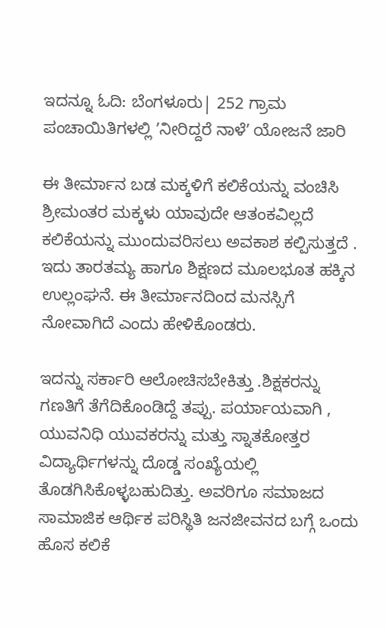ಇದನ್ನೂ ಓದಿ: ಬೆಂಗಳೂರು| 252 ಗ್ರಾಮ ಪಂಚಾಯಿತಿಗಳಲ್ಲಿ ʼನೀರಿದ್ದರೆ ನಾಳೆʼ ಯೋಜನೆ ಜಾರಿ

ಈ ತೀರ್ಮಾನ ಬಡ ಮಕ್ಕಳಿಗೆ ಕಲಿಕೆಯನ್ನು ವಂಚಿಸಿ ಶ್ರೀಮಂತರ ಮಕ್ಕಳು ಯಾವುದೇ ಆತಂಕವಿಲ್ಲದೆ ಕಲಿಕೆಯನ್ನು ಮುಂದುವರಿಸಲು ಅವಕಾಶ ಕಲ್ಪಿಸುತ್ತದೆ . ಇದು ತಾರತಮ್ಯ ಹಾಗೂ ಶಿಕ್ಷಣದ ಮೂಲಭೂತ ಹಕ್ಕಿನ ಉಲ್ಲಂಘನೆ. ಈ ತೀರ್ಮಾನದಿಂದ ಮನಸ್ಸಿಗೆ ನೋವಾಗಿದೆ ಎಂದು ಹೇಳಿಕೊಂಡರು.

ಇದನ್ನು ಸರ್ಕಾರಿ ಆಲೋಚಿಸಬೇಕಿತ್ತು .ಶಿಕ್ಷಕರನ್ನು ಗಣತಿಗೆ ತೆಗೆದಿಕೊಂಡಿದ್ದೆ ತಪ್ಪು. ಪರ್ಯಾಯವಾಗಿ , ಯುವನಿಧಿ ಯುವಕರನ್ನು ಮತ್ತು ಸ್ನಾತಕೋತ್ತರ ವಿದ್ಯಾರ್ಥಿಗಳನ್ನು ದೊಡ್ಡ ಸಂಖ್ಯೆಯಲ್ಲಿ ತೊಡಗಿಸಿಕೊಳ್ಳಬಹುದಿತ್ತು. ಅವರಿಗೂ ಸಮಾಜದ ಸಾಮಾಜಿಕ ಆರ್ಥಿಕ ಪರಿಸ್ಥಿತಿ ಜನಜೀವನದ ಬಗ್ಗೆ ಒಂದು ಹೊಸ ಕಲಿಕೆ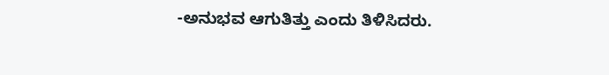-ಅನುಭವ ಆಗುತಿತ್ತು ಎಂದು ತಿಳಿಸಿದರು.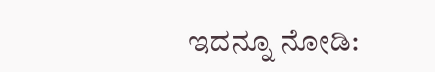ಇದನ್ನೂ ನೋಡಿ: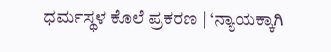ಧರ್ಮಸ್ಥಳ ಕೊಲೆ ಪ್ರಕರಣ | ‘ನ್ಯಾಯಕ್ಕಾಗಿ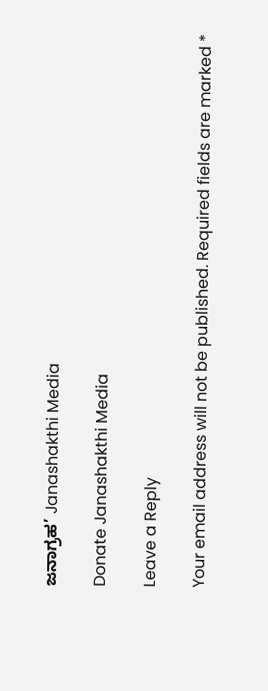ಜನಾಗ್ರಹ’ Janashakthi Media

Donate Janashakthi Media

Leave a Reply

Your email address will not be published. Required fields are marked *